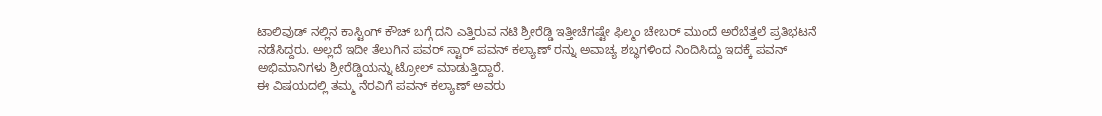ಟಾಲಿವುಡ್ ನಲ್ಲಿನ ಕಾಸ್ಟಿಂಗ್ ಕೌಚ್ ಬಗ್ಗೆ ದನಿ ಎತ್ತಿರುವ ನಟಿ ಶ್ರೀರೆಡ್ಡಿ ಇತ್ತೀಚೆಗಷ್ಟೇ ಫಿಲ್ಮಂ ಚೇಬರ್ ಮುಂದೆ ಅರೆಬೆತ್ತಲೆ ಪ್ರತಿಭಟನೆ ನಡೆಸಿದ್ದರು. ಅಲ್ಲದೆ ಇದೀ ತೆಲುಗಿನ ಪವರ್ ಸ್ಟಾರ್ ಪವನ್ ಕಲ್ಯಾಣ್ ರನ್ನು ಅವಾಚ್ಯ ಶಬ್ಧಗಳಿಂದ ನಿಂದಿಸಿದ್ದು ಇದಕ್ಕೆ ಪವನ್ ಅಭಿಮಾನಿಗಳು ಶ್ರೀರೆಡ್ಡಿಯನ್ನು ಟ್ರೋಲ್ ಮಾಡುತ್ತಿದ್ದಾರೆ.
ಈ ವಿಷಯದಲ್ಲಿ ತಮ್ಮ ನೆರವಿಗೆ ಪವನ್ ಕಲ್ಯಾಣ್ ಅವರು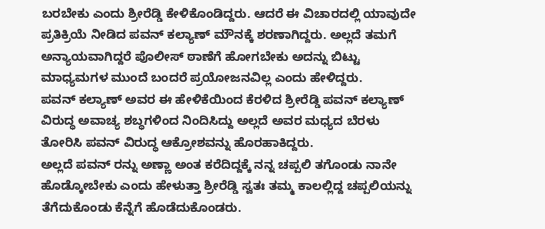ಬರಬೇಕು ಎಂದು ಶ್ರೀರೆಡ್ಡಿ ಕೇಳಿಕೊಂಡಿದ್ದರು. ಆದರೆ ಈ ವಿಚಾರದಲ್ಲಿ ಯಾವುದೇ ಪ್ರತಿಕ್ರಿಯೆ ನೀಡಿದ ಪವನ್ ಕಲ್ಯಾಣ್ ಮೌನಕ್ಕೆ ಶರಣಾಗಿದ್ದರು. ಅಲ್ಲದೆ ತಮಗೆ ಅನ್ಯಾಯವಾಗಿದ್ದರೆ ಪೊಲೀಸ್ ಠಾಣೆಗೆ ಹೋಗಬೇಕು ಅದನ್ನು ಬಿಟ್ಟು ಮಾಧ್ಯಮಗಳ ಮುಂದೆ ಬಂದರೆ ಪ್ರಯೋಜನವಿಲ್ಲ ಎಂದು ಹೇಳಿದ್ದರು.
ಪವನ್ ಕಲ್ಯಾಣ್ ಅವರ ಈ ಹೇಳಿಕೆಯಿಂದ ಕೆರಳಿದ ಶ್ರೀರೆಡ್ಡಿ ಪವನ್ ಕಲ್ಯಾಣ್ ವಿರುದ್ಧ ಅವಾಚ್ಯ ಶಬ್ಧಗಳಿಂದ ನಿಂದಿಸಿದ್ದು ಅಲ್ಲದೆ ಅವರ ಮಧ್ಯದ ಬೆರಳು ತೋರಿಸಿ ಪವನ್ ವಿರುದ್ಧ ಆಕ್ರೋಶವನ್ನು ಹೊರಹಾಕಿದ್ದರು.
ಅಲ್ಲದೆ ಪವನ್ ರನ್ನು ಅಣ್ಣಾ ಅಂತ ಕರೆದಿದ್ದಕ್ಕೆ ನನ್ನ ಚಪ್ಪಲಿ ತಗೊಂಡು ನಾನೇ ಹೊಡ್ಕೋಬೇಕು ಎಂದು ಹೇಳುತ್ತಾ ಶ್ರೀರೆಡ್ಡಿ ಸ್ವತಃ ತಮ್ಮ ಕಾಲಲ್ಲಿದ್ದ ಚಪ್ಪಲಿಯನ್ನು ತೆಗೆದುಕೊಂಡು ಕೆನ್ನೆಗೆ ಹೊಡೆದುಕೊಂಡರು.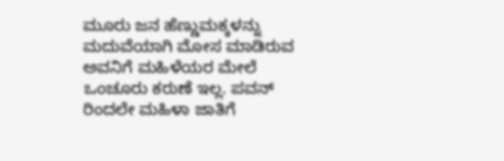ಮೂರು ಜನ ಹೆಣ್ಣುಮಕ್ಕಳನ್ನು ಮದುವೆಯಾಗಿ ಮೋಸ ಮಾಡಿರುವ ಅವನಿಗೆ ಮಹಿಳೆಯರ ಮೇಲೆ ಒಂಚೂರು ಕರುಣೆ ಇಲ್ಲ. ಪವನ್ ರಿಂದಲೇ ಮಹಿಳಾ ಜಾತಿಗೆ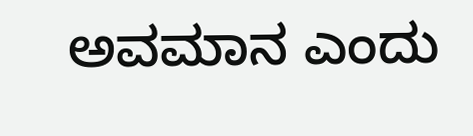ಅವಮಾನ ಎಂದು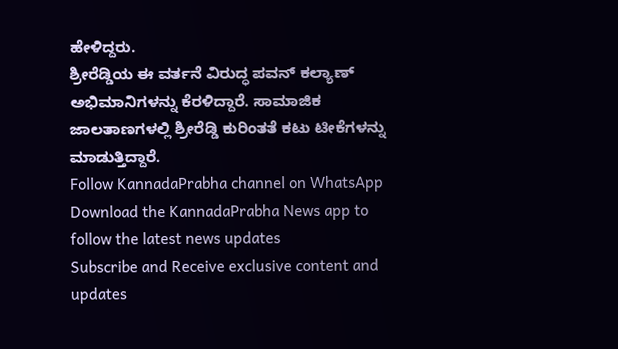ಹೇಳಿದ್ದರು.
ಶ್ರೀರೆಡ್ಡಿಯ ಈ ವರ್ತನೆ ವಿರುದ್ಧ ಪವನ್ ಕಲ್ಯಾಣ್ ಅಭಿಮಾನಿಗಳನ್ನು ಕೆರಳಿದ್ದಾರೆ. ಸಾಮಾಜಿಕ ಜಾಲತಾಣಗಳಲ್ಲಿ ಶ್ರೀರೆಡ್ಡಿ ಕುರಿಂತತೆ ಕಟು ಟೀಕೆಗಳನ್ನು ಮಾಡುತ್ತಿದ್ದಾರೆ.
Follow KannadaPrabha channel on WhatsApp
Download the KannadaPrabha News app to follow the latest news updates
Subscribe and Receive exclusive content and updates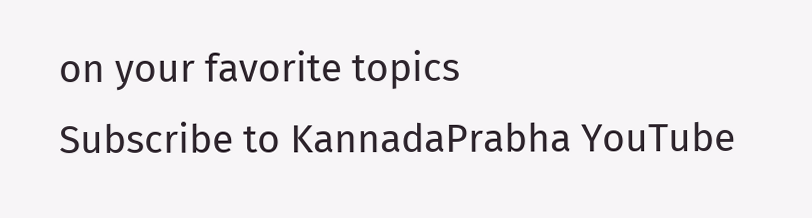on your favorite topics
Subscribe to KannadaPrabha YouTube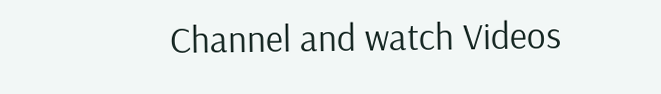Channel and watch Videos